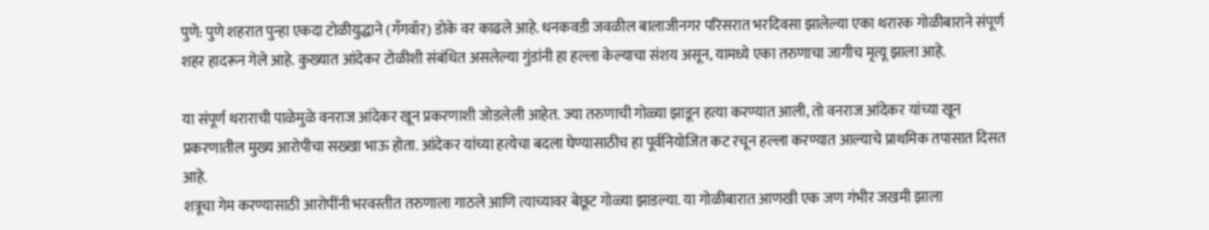पुणे: पुणे शहरात पुन्हा एकदा टोळीयुद्धाने (गँगवॉर) डोके वर काढले आहे. धनकवडी जवळील बालाजीनगर परिसरात भरदिवसा झालेल्या एका थरारक गोळीबाराने संपूर्ण शहर हादरून गेले आहे. कुख्यात आंदेकर टोळीशी संबंधित असलेल्या गुंडांनी हा हल्ला केल्याचा संशय असून, यामध्ये एका तरुणाचा जागीच मृत्यू झाला आहे.

या संपूर्ण थराराची पाळेमुळे वनराज आंदेकर खून प्रकरणाशी जोडलेली आहेत. ज्या तरुणाची गोळ्या झाडून हत्या करण्यात आली, तो वनराज आंदेकर यांच्या खून प्रकरणातील मुख्य आरोपीचा सख्खा भाऊ होता. आंदेकर यांच्या हत्येचा बदला घेण्यासाठीच हा पूर्वनियोजित कट रचून हल्ला करण्यात आल्याचे प्राथमिक तपासात दिसत आहे.
शत्रूचा गेम करण्यासाठी आरोपींनी भरवस्तीत तरुणाला गाठले आणि त्याच्यावर बेछूट गोळ्या झाडल्या. या गोळीबारात आणखी एक जण गंभीर जखमी झाला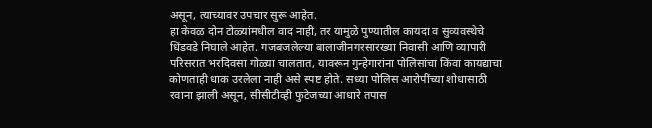असून, त्याच्यावर उपचार सुरू आहेत.
हा केवळ दोन टोळ्यांमधील वाद नाही, तर यामुळे पुण्यातील कायदा व सुव्यवस्थेचे धिंडवडे निघाले आहेत. गजबजलेल्या बालाजीनगरसारख्या निवासी आणि व्यापारी परिसरात भरदिवसा गोळ्या चालतात, यावरून गुन्हेगारांना पोलिसांचा किंवा कायद्याचा कोणताही धाक उरलेला नाही असे स्पष्ट होते. सध्या पोलिस आरोपींच्या शोधासाठी रवाना झाली असून, सीसीटीव्ही फुटेजच्या आधारे तपास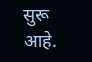सुरू आहे.